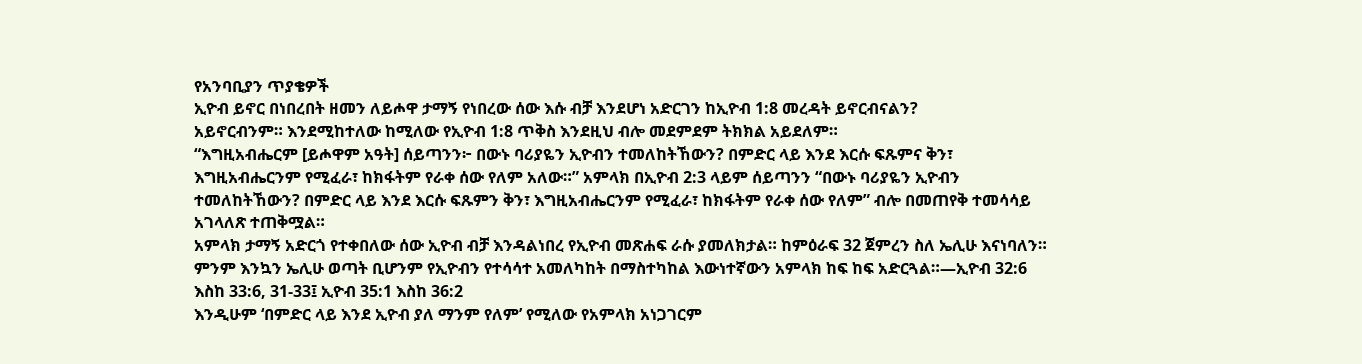የአንባቢያን ጥያቄዎች
ኢዮብ ይኖር በነበረበት ዘመን ለይሖዋ ታማኝ የነበረው ሰው እሱ ብቻ እንደሆነ አድርገን ከኢዮብ 1:8 መረዳት ይኖርብናልን?
አይኖርብንም። እንደሚከተለው ከሚለው የኢዮብ 1:8 ጥቅስ እንደዚህ ብሎ መደምደም ትክክል አይደለም።
“እግዚአብሔርም [ይሖዋም አዓት] ሰይጣንን፦ በውኑ ባሪያዬን ኢዮብን ተመለከትኸውን? በምድር ላይ እንደ እርሱ ፍጹምና ቅን፣ እግዚአብሔርንም የሚፈራ፣ ከክፋትም የራቀ ሰው የለም አለው።” አምላክ በኢዮብ 2:3 ላይም ሰይጣንን “በውኑ ባሪያዬን ኢዮብን ተመለከትኸውን? በምድር ላይ እንደ እርሱ ፍጹምን ቅን፣ እግዚአብሔርንም የሚፈራ፣ ከክፋትም የራቀ ሰው የለም” ብሎ በመጠየቅ ተመሳሳይ አገላለጽ ተጠቅሟል።
አምላክ ታማኝ አድርጎ የተቀበለው ሰው ኢዮብ ብቻ እንዳልነበረ የኢዮብ መጽሐፍ ራሱ ያመለክታል። ከምዕራፍ 32 ጀምረን ስለ ኤሊሁ እናነባለን። ምንም እንኳን ኤሊሁ ወጣት ቢሆንም የኢዮብን የተሳሳተ አመለካከት በማስተካከል እውነተኛውን አምላክ ከፍ ከፍ አድርጓል።—ኢዮብ 32:6 እስከ 33:6, 31-33፤ ኢዮብ 35:1 እስከ 36:2
እንዲሁም ‘በምድር ላይ እንደ ኢዮብ ያለ ማንም የለም’ የሚለው የአምላክ አነጋገርም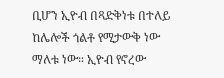ቢሆን ኢዮብ በጻድቅነቱ በተለይ ከሌሎች ጎልቶ የሚታውቅ ነው ማለቱ ነው። ኢዮብ የኖረው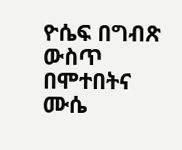ዮሴፍ በግብጽ ውስጥ በሞተበትና ሙሴ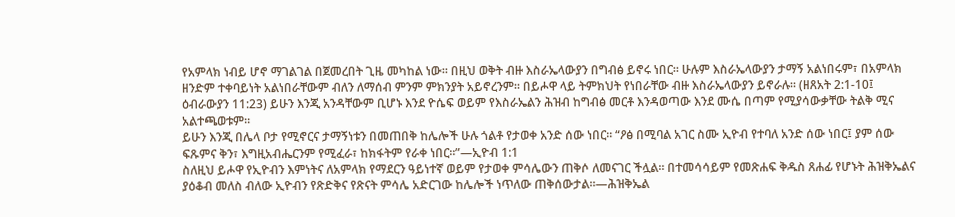የአምላክ ነብይ ሆኖ ማገልገል በጀመረበት ጊዜ መካከል ነው። በዚህ ወቅት ብዙ እስራኤላውያን በግብፅ ይኖሩ ነበር። ሁሉም እስራኤላውያን ታማኝ አልነበሩም፣ በአምላክ ዘንድም ተቀባይነት አልነበራቸውም ብለን ለማሰብ ምንም ምክንያት አይኖረንም። በይሖዋ ላይ ትምክህት የነበራቸው ብዙ እስራኤላውያን ይኖራሉ። (ዘጸአት 2:1-10፤ ዕብራውያን 11:23) ይሁን እንጂ አንዳቸውም ቢሆኑ እንደ ዮሴፍ ወይም የእስራኤልን ሕዝብ ከግብፅ መርቶ እንዳወጣው እንደ ሙሴ በጣም የሚያሳውቃቸው ትልቅ ሚና አልተጫወቱም።
ይሁን እንጂ በሌላ ቦታ የሚኖርና ታማኝነቱን በመጠበቅ ከሌሎች ሁሉ ጎልቶ የታወቀ አንድ ሰው ነበር። “ዖፅ በሚባል አገር ስሙ ኢዮብ የተባለ አንድ ሰው ነበር፤ ያም ሰው ፍጹምና ቅን፣ እግዚአብሔርንም የሚፈራ፣ ከክፋትም የራቀ ነበር።”—ኢዮብ 1:1
ስለዚህ ይሖዋ የኢዮብን እምነትና ለአምላክ የማደርን ዓይነተኛ ወይም የታወቀ ምሳሌውን ጠቅሶ ለመናገር ችሏል። በተመሳሳይም የመጽሐፍ ቅዱስ ጸሐፊ የሆኑት ሕዝቅኤልና ያዕቆብ መለስ ብለው ኢዮብን የጽድቅና የጽናት ምሳሌ አድርገው ከሌሎች ነጥለው ጠቅሰውታል።—ሕዝቅኤል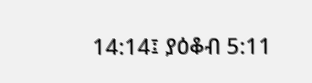14:14፤ ያዕቆብ 5:11